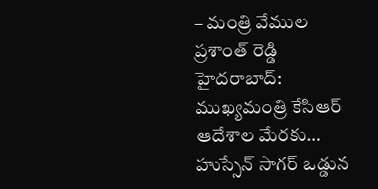– మంత్రి వేముల ప్రశాంత్ రెడ్డి హైదరాబాద్: ముఖ్యమంత్రి కేసిఆర్ ఆదేశాల మేరకు… హుస్సేన్ సాగర్ ఒడ్డున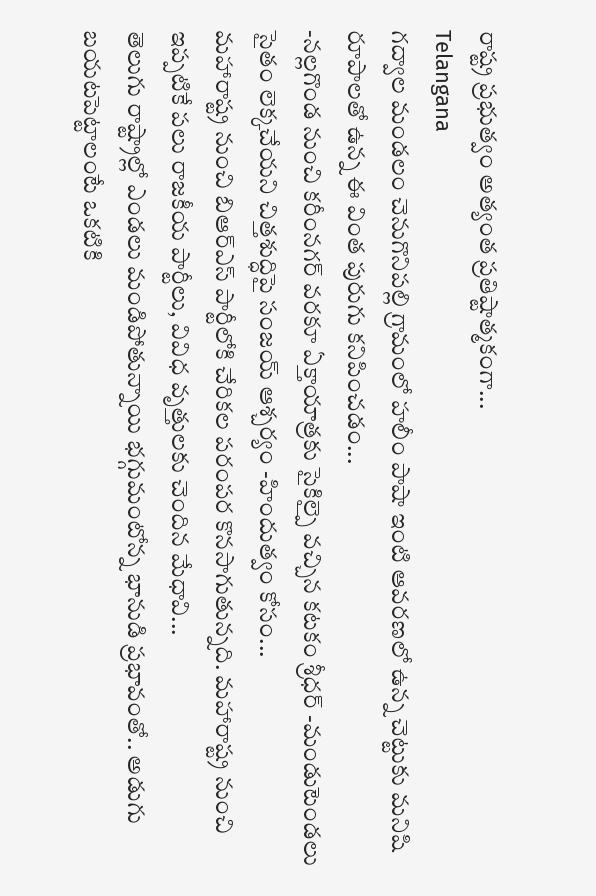రాష్ట్ర ప్రభుత్వం అత్యంత ప్రతిష్టాత్మకంగా...
Telangana
గద్వాల మండలం చెనుగొనిపల్లి గ్రామంలో హలీం పాషా ఇంటి ఆవరణలో ఉన్న చెట్టుకు మనిషి రూపాలతో ఉన్న ఈ వింత పురుగు కనిపించడం...
-నల్లగొండ నుంచి కరీంనగర్ వరకూ ఏక్తాయాత్రకు సైకిల్పై వచ్చిన కటకం శ్రీధర్ -మండుటెండలు సైతం లెక్కచేయని చిత్తశుద్ధిపై సంజయ్ ఆశ్చర్యం -హిందుత్వం కోసం...
మహారాష్ట్ర నుంచి బిఆర్ఎస్ పార్టీలోకి చేరికల పరంపర కొనసాగుతున్నది. మహారాష్ట్ర నుంచి ఇప్పటికే పలు రాజకీయ పార్టీలు, వివిధ వృత్తులకు చెందిన మేధావి...
తెలుగు రాష్ట్రాల్లో ఎండలు మండిపోతున్నాయి భగ్గుమంటోన్న భానుడి ప్రభావంతో.. అడుగు బయటపెట్టాలంటే ఒకటికి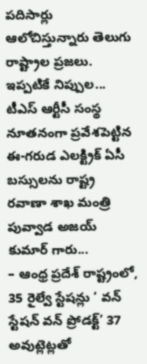పదిసార్లు ఆలోచిస్తున్నారు తెలుగు రాష్ట్రాల ప్రజలు. ఇప్పటికే నిప్పుల...
టీఎస్ ఆర్టీసీ సంస్థ నూతనంగా ప్రవేశపెట్టిన ఈ-గరుడ ఎలక్ట్రిక్ ఏసీ బస్సులను రాష్ట్ర రవాణా శాఖ మంత్రి పువ్వాడ అజయ్ కుమార్ గారు...
– ఆంధ్ర ప్రదేశ్ రాష్ట్రంలో, 35 రైల్వే స్టేషన్లు ‘ వన్ స్టేషన్ వన్ ప్రోడక్ట్’ 37 అవుట్లెట్లతో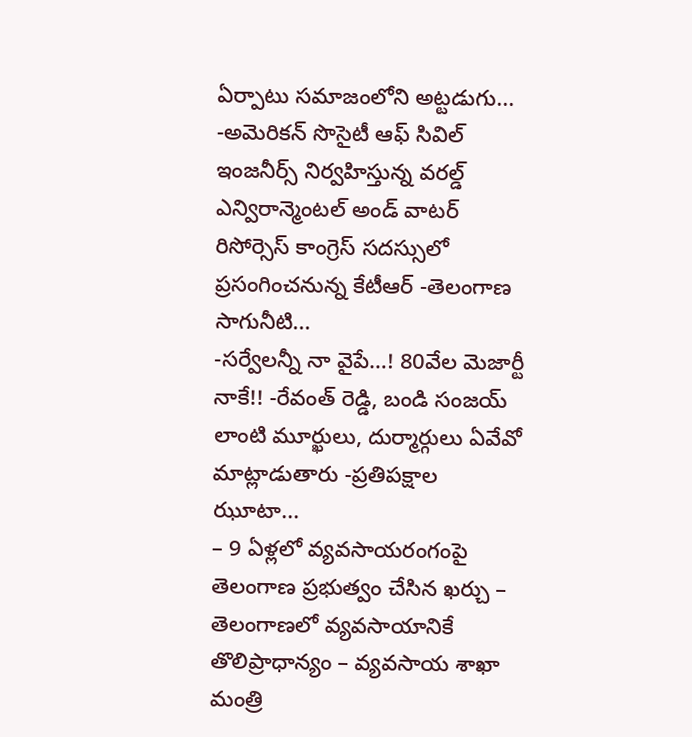ఏర్పాటు సమాజంలోని అట్టడుగు...
-అమెరికన్ సొసైటీ ఆఫ్ సివిల్ ఇంజనీర్స్ నిర్వహిస్తున్న వరల్డ్ ఎన్విరాన్మెంటల్ అండ్ వాటర్ రిసోర్సెస్ కాంగ్రెస్ సదస్సులో ప్రసంగించనున్న కేటీఆర్ -తెలంగాణ సాగునీటి...
-సర్వేలన్నీ నా వైపే…! 80వేల మెజార్టీ నాకే!! -రేవంత్ రెడ్డి, బండి సంజయ్ లాంటి మూర్ఖులు, దుర్మార్గులు ఏవేవో మాట్లాడుతారు -ప్రతిపక్షాల ఝూటా...
– 9 ఏళ్లలో వ్యవసాయరంగంపై తెలంగాణ ప్రభుత్వం చేసిన ఖర్చు – తెలంగాణలో వ్యవసాయానికే తొలిప్రాధాన్యం – వ్యవసాయ శాఖా మంత్రి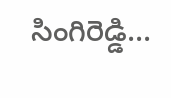సింగిరెడ్డి...